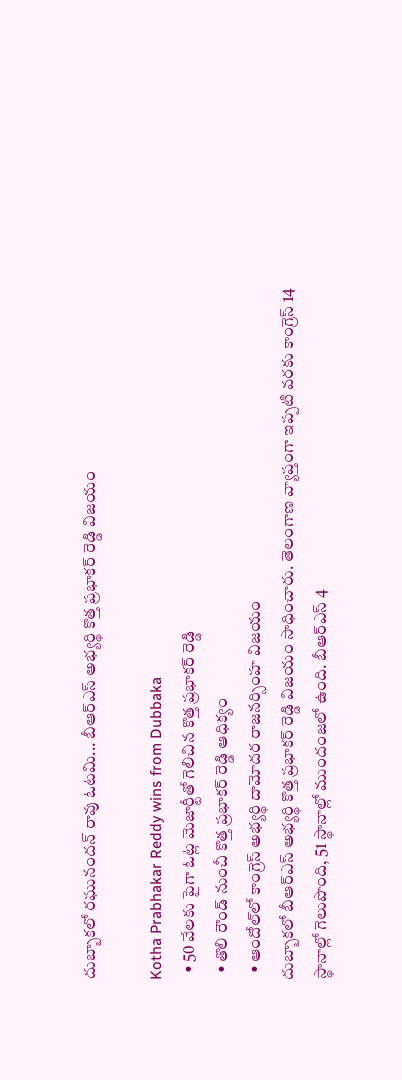దుబ్బాకలో రఘునందన్ రావు ఓటమి... బీఆర్ఎస్ అభ్యర్థి కొత్త ప్రభాకర్ రెడ్డి విజయం

Kotha Prabhakar Reddy wins from Dubbaka
  • 50 వేలకు పైగా ఓట్ల మెజార్టీతో గెలిచిన కొత్త ప్రభాకర్ రెడ్డి
  • తొలి రౌండ్ నుంచీ కొత్త ప్రభాకర్ రెడ్డి ఆధిక్యం
  • ఆందోల్‌లో కాంగ్రెస్ అభ్యర్థి దామోదర రాజనర్సింహ విజయం
దుబ్బాకలో బీఆర్ఎస్ అభ్యర్థి కొత్త ప్రభాకర్ రెడ్డి విజయం సాధించారు. తెలంగాణ వ్యాప్తంగా ఇప్పటి వరకు కాంగ్రెస్ 14 స్థానాల్లో గెలుపొంది, 51 స్థానాల్లో ముందంజలో ఉంది. బీఆర్ఎస్ 4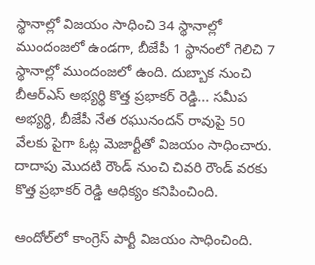స్థానాల్లో విజయం సాధించి 34 స్థానాల్లో ముందంజలో ఉండగా, బీజేపీ 1 స్థానంలో గెలిచి 7 స్థానాల్లో ముందంజలో ఉంది. దుబ్బాక నుంచి బీఆర్ఎస్ అభ్యర్థి కొత్త ప్రభాకర్ రెడ్డి... సమీప అభ్యర్థి, బీజేపీ నేత రఘునందన్ రావుపై 50 వేలకు పైగా ఓట్ల మెజార్టీతో విజయం సాధించారు. దాదాపు మొదటి రౌండ్ నుంచి చివరి రౌండ్ వరకు కొత్త ప్రభాకర్ రెడ్డి ఆధిక్యం కనిపించింది.

ఆందోల్‌లో కాంగ్రెస్ పార్టీ విజయం సాధించింది.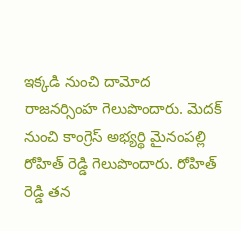ఇక్కడి నుంచి దామోద రాజనర్సింహ గెలుపొందారు. మెదక్ నుంచి కాంగ్రెస్ అభ్యర్థి మైనంపల్లి రోహిత్ రెడ్డి గెలుపొందారు. రోహిత్ రెడ్డి తన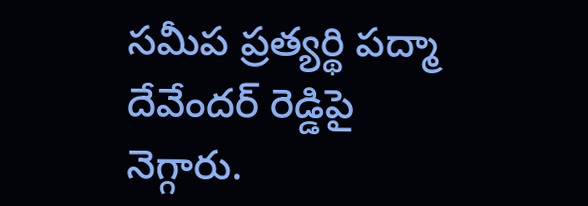సమీప ప్రత్యర్థి పద్మా దేవేందర్ రెడ్డిపై నెగ్గారు.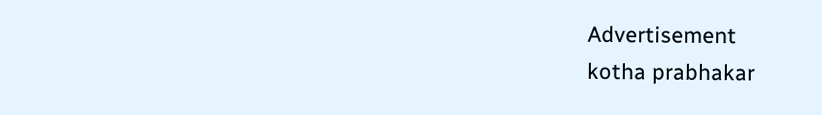Advertisement
kotha prabhakar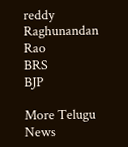reddy
Raghunandan Rao
BRS
BJP

More Telugu News